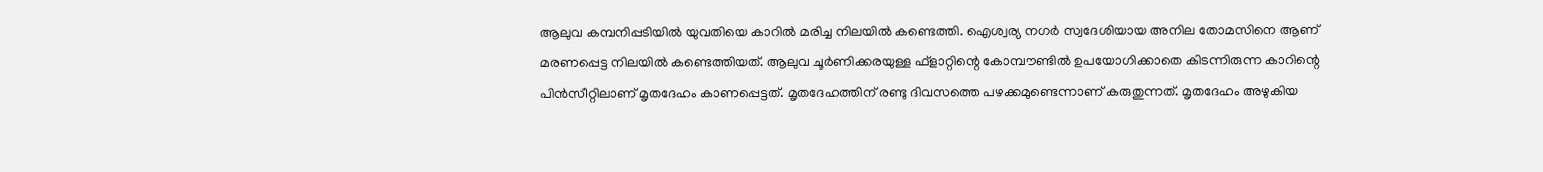ആലുവ കമ്പനിപ്പടിയിൽ യുവതിയെ കാറിൽ മരിച്ച നിലയിൽ കണ്ടെത്തി. ഐശ്വര്യ നഗർ സ്വദേശിയായ അനില തോമസിനെ ആണ് മരണപ്പെട്ട നിലയിൽ കണ്ടെത്തിയത്. ആലുവ ചൂർണിക്കരയുള്ള ഫ്ളാറ്റിന്റെ കോമ്പൗണ്ടിൽ ഉപയോഗിക്കാതെ കിടന്നിരുന്ന കാറിന്റെ പിൻസീറ്റിലാണ് മൃതദേഹം കാണപ്പെട്ടത്. മൃതദേഹത്തിന് രണ്ടു ദിവസത്തെ പഴക്കമുണ്ടെന്നാണ് കരുതുന്നത്. മൃതദേഹം അഴുകിയ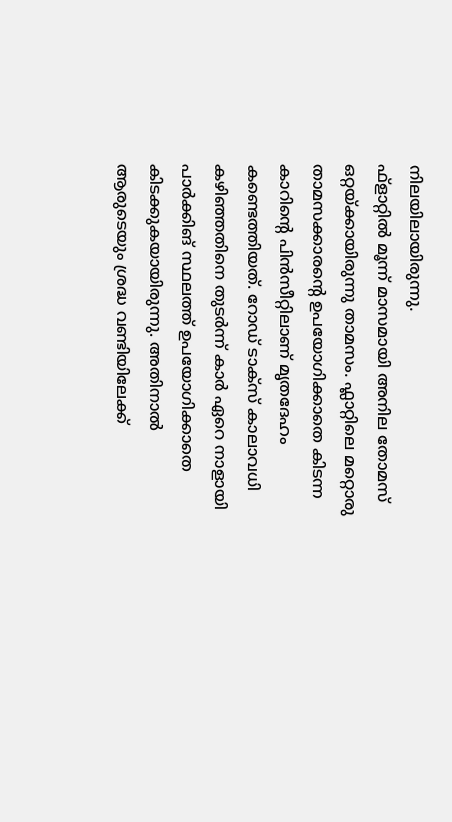നിലയിലായിരുന്നു.
ഫ്ളാറ്റിൽ മൂന്ന് മാസമായി അനില തോമസ് ഒറ്റയ്ക്കായിരുന്നു താമസം. ഫ്ലാറ്റിലെ മറ്റൊരു താമസക്കാരന്റെ ഉപയോഗിക്കാതെ കിടന്ന കാറിന്റെ പിൻസീറ്റിലാണ് മൃതദേഹം കണ്ടെത്തിയത്. റോഡ് ടാക്സ് കാലാവധി കഴിഞ്ഞതിനെ തുടർന്ന് കാർ ഏറെ നാളായി പാർക്കിങ് സ്ഥലത്ത് ഉപയോഗിക്കാതെ കിടക്കുകയായിരുന്നു. അതിനാൽ ആരുടെയും ശ്രദ്ധ വണ്ടിയിലേക്ക്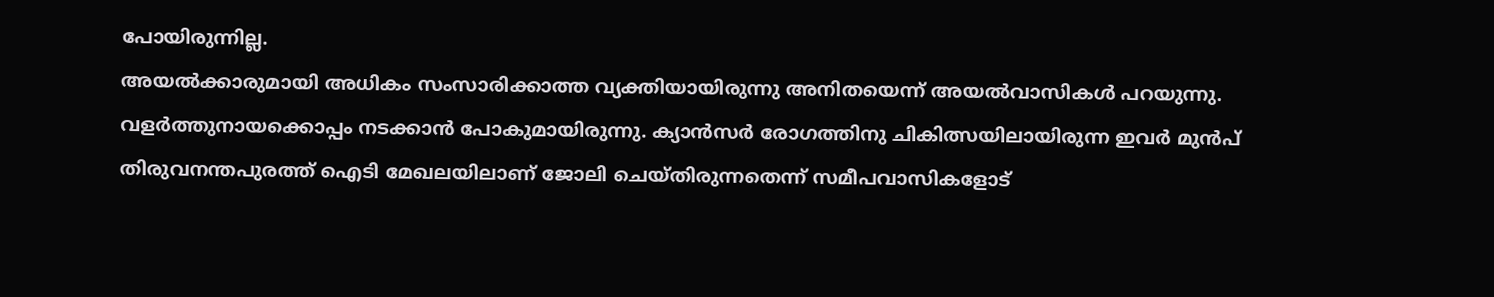പോയിരുന്നില്ല.
അയൽക്കാരുമായി അധികം സംസാരിക്കാത്ത വ്യക്തിയായിരുന്നു അനിതയെന്ന് അയൽവാസികൾ പറയുന്നു. വളർത്തുനായക്കൊപ്പം നടക്കാൻ പോകുമായിരുന്നു. ക്യാൻസർ രോഗത്തിനു ചികിത്സയിലായിരുന്ന ഇവർ മുൻപ് തിരുവനന്തപുരത്ത് ഐടി മേഖലയിലാണ് ജോലി ചെയ്തിരുന്നതെന്ന് സമീപവാസികളോട്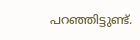പറഞ്ഞിട്ടുണ്ട്.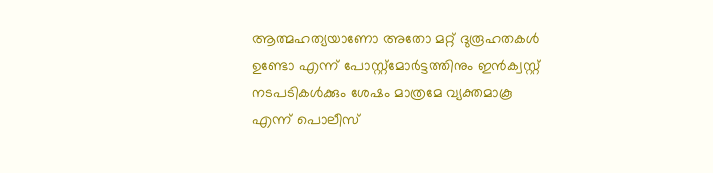ആത്മഹത്യയാണോ അതോ മറ്റ് ദുരൂഹതകൾ ഉണ്ടോ എന്ന് പോസ്റ്റ്മോർട്ടത്തിനും ഇൻക്വസ്റ്റ് നടപടികൾക്കും ശേഷം മാത്രമേ വ്യക്തമാകൂ എന്ന് പൊലീസ്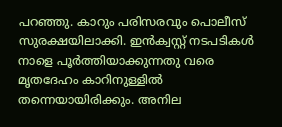പറഞ്ഞു. കാറും പരിസരവും പൊലീസ് സുരക്ഷയിലാക്കി. ഇൻക്വസ്റ്റ് നടപടികൾ നാളെ പൂർത്തിയാക്കുന്നതു വരെ മൃതദേഹം കാറിനുള്ളിൽ തന്നെയായിരിക്കും. അനില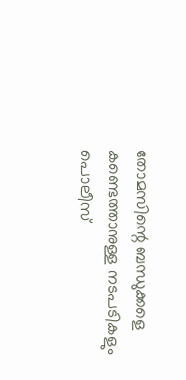തോമസിന്റെ ബന്ധുക്കളെ കണ്ടെത്താനുള്ള നടപടികളും പൊലീസ്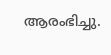ആരംഭിച്ചു.